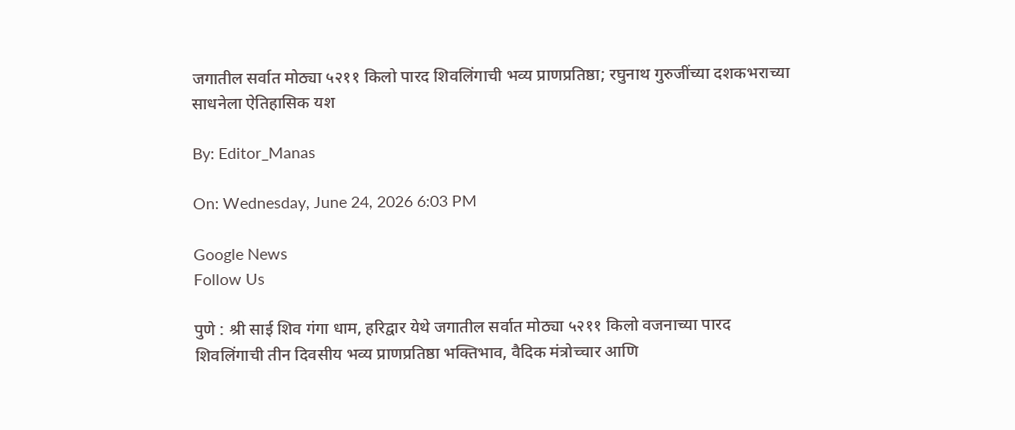जगातील सर्वात मोठ्या ५२११ किलो पारद शिवलिंगाची भव्य प्राणप्रतिष्ठा; रघुनाथ गुरुजींच्या दशकभराच्या साधनेला ऐतिहासिक यश

By: Editor_Manas

On: Wednesday, June 24, 2026 6:03 PM

Google News
Follow Us

पुणे : श्री साई शिव गंगा धाम, हरिद्वार येथे जगातील सर्वात मोठ्या ५२११ किलो वजनाच्या पारद शिवलिंगाची तीन दिवसीय भव्य प्राणप्रतिष्ठा भक्तिभाव, वैदिक मंत्रोच्चार आणि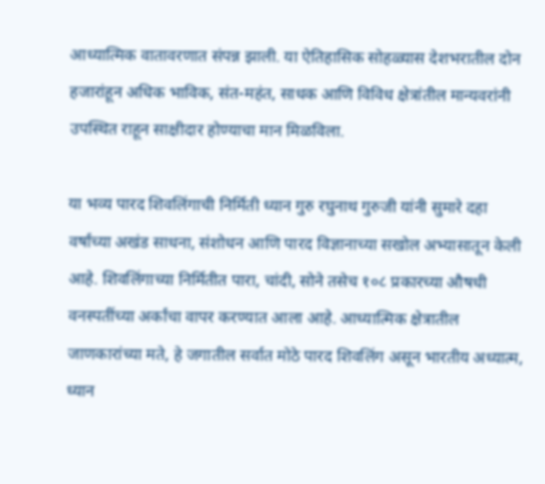आध्यात्मिक वातावरणात संपन्न झाली. या ऐतिहासिक सोहळ्यास देशभरातील दोन हजारांहून अधिक भाविक, संत-महंत, साधक आणि विविध क्षेत्रांतील मान्यवरांनी उपस्थित राहून साक्षीदार होण्याचा मान मिळविला.

या भव्य पारद शिवलिंगाची निर्मिती ध्यान गुरु रघुनाथ गुरुजी यांनी सुमारे दहा वर्षांच्या अखंड साधना, संशोधन आणि पारद विज्ञानाच्या सखोल अभ्यासातून केली आहे. शिवलिंगाच्या निर्मितीत पारा, चांदी, सोने तसेच १०८ प्रकारच्या औषधी वनस्पतींच्या अर्कांचा वापर करण्यात आला आहे. आध्यात्मिक क्षेत्रातील जाणकारांच्या मते, हे जगातील सर्वात मोठे पारद शिवलिंग असून भारतीय अध्यात्म, ध्यान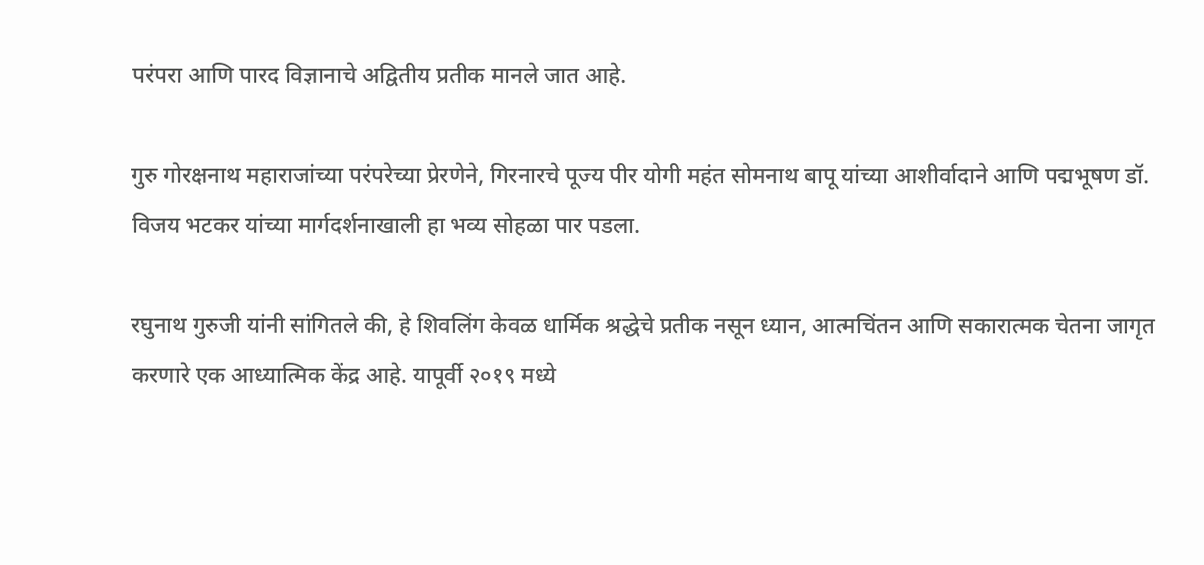परंपरा आणि पारद विज्ञानाचे अद्वितीय प्रतीक मानले जात आहे.

गुरु गोरक्षनाथ महाराजांच्या परंपरेच्या प्रेरणेने, गिरनारचे पूज्य पीर योगी महंत सोमनाथ बापू यांच्या आशीर्वादाने आणि पद्मभूषण डॉ. विजय भटकर यांच्या मार्गदर्शनाखाली हा भव्य सोहळा पार पडला.

रघुनाथ गुरुजी यांनी सांगितले की, हे शिवलिंग केवळ धार्मिक श्रद्धेचे प्रतीक नसून ध्यान, आत्मचिंतन आणि सकारात्मक चेतना जागृत करणारे एक आध्यात्मिक केंद्र आहे. यापूर्वी २०१९ मध्ये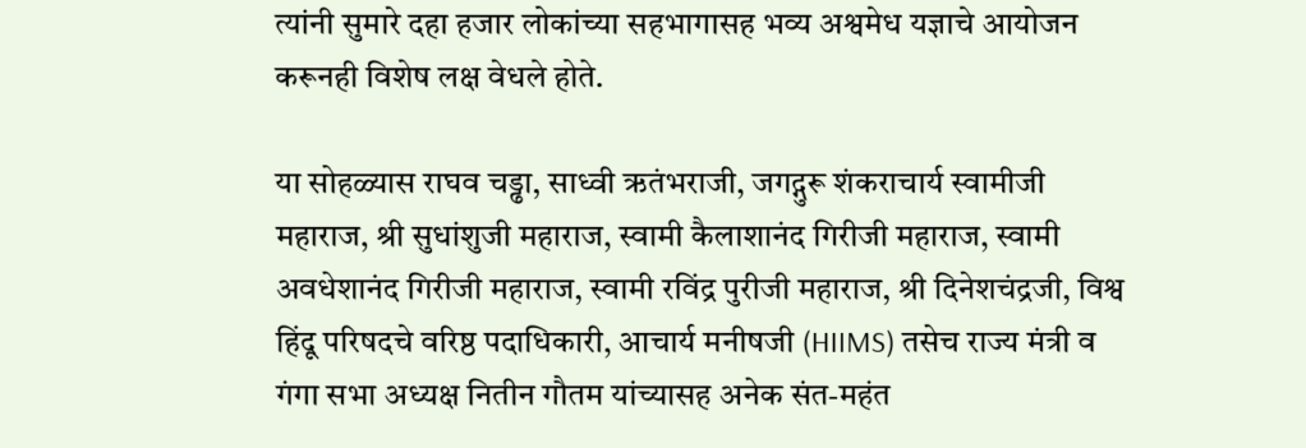त्यांनी सुमारे दहा हजार लोकांच्या सहभागासह भव्य अश्वमेध यज्ञाचे आयोजन करूनही विशेष लक्ष वेधले होते.

या सोहळ्यास राघव चड्ढा, साध्वी ऋतंभराजी, जगद्गुरू शंकराचार्य स्वामीजी महाराज, श्री सुधांशुजी महाराज, स्वामी कैलाशानंद गिरीजी महाराज, स्वामी अवधेशानंद गिरीजी महाराज, स्वामी रविंद्र पुरीजी महाराज, श्री दिनेशचंद्रजी, विश्व हिंदू परिषदचे वरिष्ठ पदाधिकारी, आचार्य मनीषजी (HIIMS) तसेच राज्य मंत्री व गंगा सभा अध्यक्ष नितीन गौतम यांच्यासह अनेक संत-महंत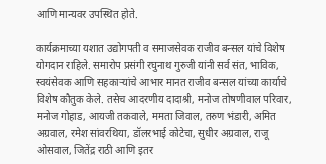आणि मान्यवर उपस्थित होते.

कार्यक्रमाच्या यशात उद्योगपती व समाजसेवक राजीव बन्सल यांचे विशेष योगदान राहिले. समारोप प्रसंगी रघुनाथ गुरुजी यांनी सर्व संत, भाविक, स्वयंसेवक आणि सहकाऱ्यांचे आभार मानत राजीव बन्सल यांच्या कार्याचे विशेष कौतुक केले. तसेच आदरणीय दादाश्री, मनोज तोषणीवाल परिवार, मनोज गोहाड, आयजी तकवाले, ममता जिवाल, तरुण भंडारी, अमित अग्रवाल, रमेश सांवरथिया, डॉलरभाई कोटेचा, सुधीर अग्रवाल, राजू ओसवाल, जितेंद्र राठी आणि इतर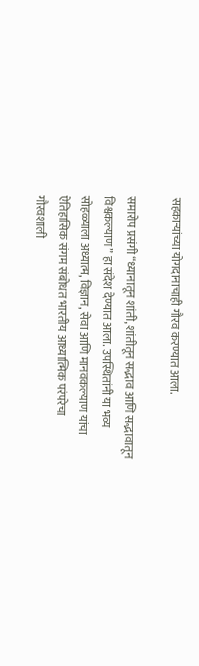सहकाऱ्यांच्या योगदानाचाही गौरव करण्यात आला.

समारोप प्रसंगी “ध्यानातून शांती, शांतीतून सद्भाव आणि सद्भावातून विश्वकल्याण” हा संदेश देण्यात आला. उपस्थितांनी या भव्य सोहळ्याला अध्यात्म, विज्ञान, सेवा आणि मानवकल्याण यांचा ऐतिहासिक संगम संबोधत भारतीय आध्यात्मिक परंपरेचा गौरवशाली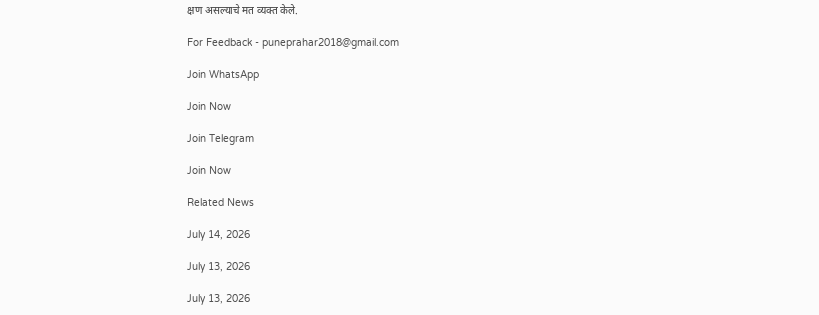क्षण असल्याचे मत व्यक्त केले.

For Feedback - puneprahar2018@gmail.com

Join WhatsApp

Join Now

Join Telegram

Join Now

Related News

July 14, 2026

July 13, 2026

July 13, 2026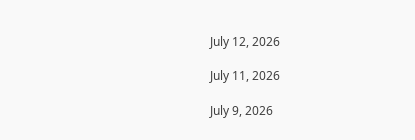July 12, 2026

July 11, 2026

July 9, 2026